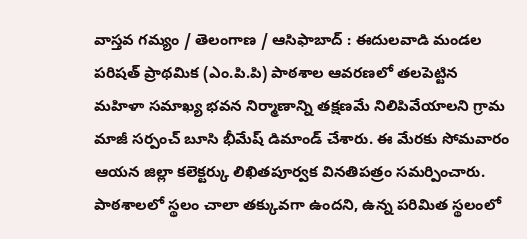వాస్తవ గమ్యం / తెలంగాణ / ఆసిఫాబాద్ : ఈదులవాడి మండల పరిషత్ ప్రాథమిక (ఎం.పి.పి) పాఠశాల ఆవరణలో తలపెట్టిన మహిళా సమాఖ్య భవన నిర్మాణాన్ని తక్షణమే నిలిపివేయాలని గ్రామ మాజీ సర్పంచ్ బూసి భీమేష్ డిమాండ్ చేశారు. ఈ మేరకు సోమవారం ఆయన జిల్లా కలెక్టర్కు లిఖితపూర్వక వినతిపత్రం సమర్పించారు. పాఠశాలలో స్థలం చాలా తక్కువగా ఉందని, ఉన్న పరిమిత స్థలంలో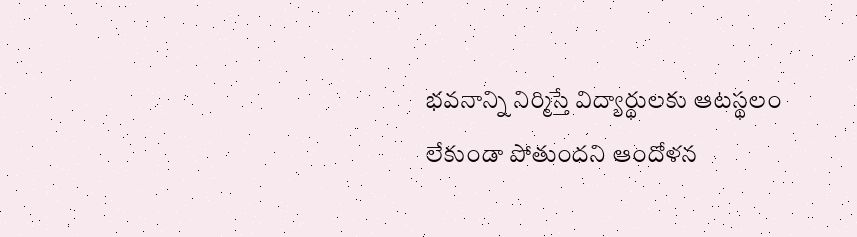భవనాన్ని నిర్మిస్తే విద్యార్థులకు ఆటస్థలం లేకుండా పోతుందని ఆందోళన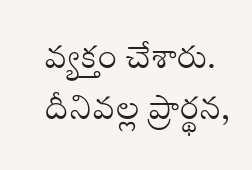వ్యక్తం చేశారు. దీనివల్ల ప్రార్థన,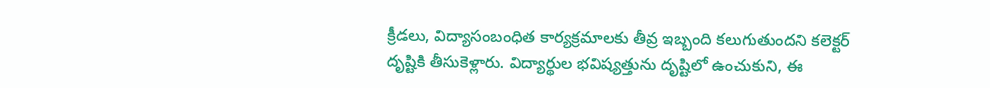క్రీడలు, విద్యాసంబంధిత కార్యక్రమాలకు తీవ్ర ఇబ్బంది కలుగుతుందని కలెక్టర్ దృష్టికి తీసుకెళ్లారు. విద్యార్థుల భవిష్యత్తును దృష్టిలో ఉంచుకుని, ఈ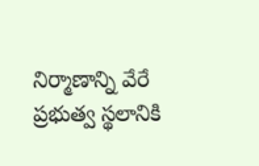నిర్మాణాన్ని వేరే ప్రభుత్వ స్థలానికి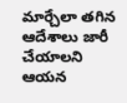మార్చేలా తగిన ఆదేశాలు జారీ చేయాలని ఆయన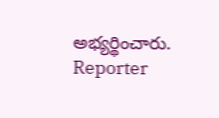అభ్యర్థించారు.
Reporter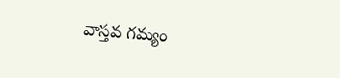వాస్తవ గమ్యం